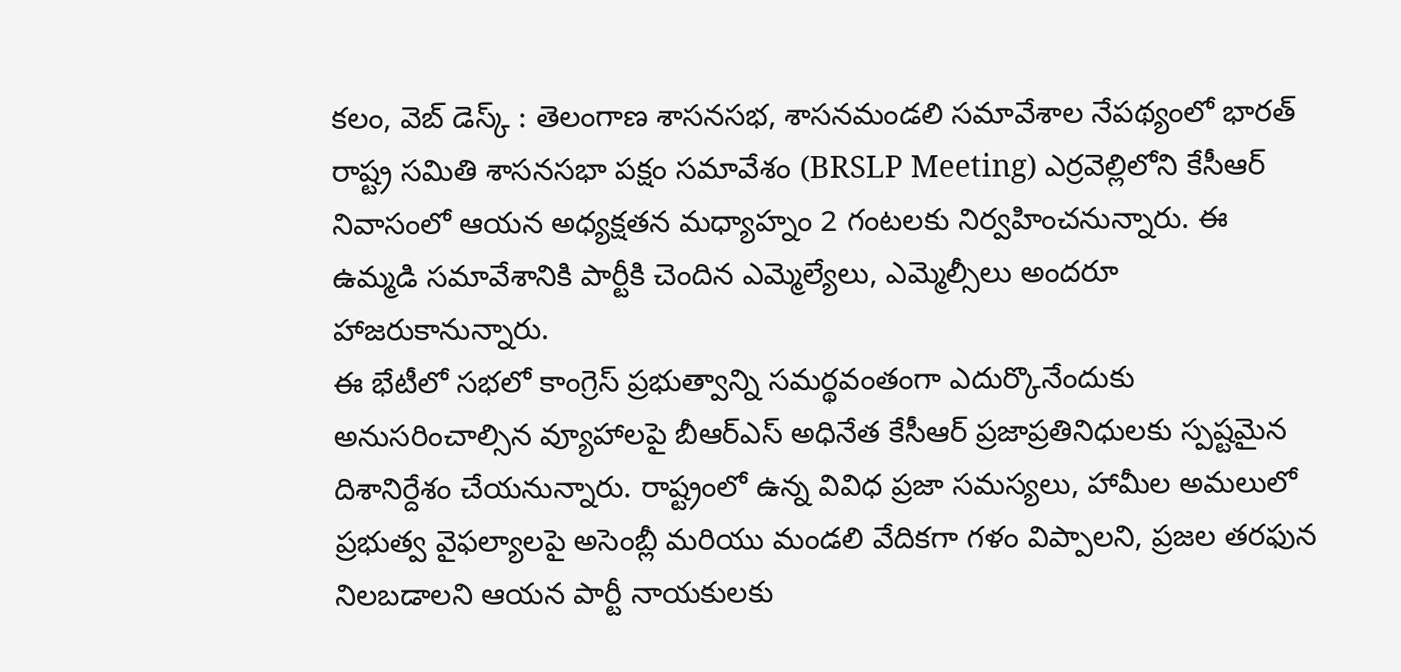కలం, వెబ్ డెస్క్ : తెలంగాణ శాసనసభ, శాసనమండలి సమావేశాల నేపథ్యంలో భారత్ రాష్ట్ర సమితి శాసనసభా పక్షం సమావేశం (BRSLP Meeting) ఎర్రవెల్లిలోని కేసీఆర్ నివాసంలో ఆయన అధ్యక్షతన మధ్యాహ్నం 2 గంటలకు నిర్వహించనున్నారు. ఈ ఉమ్మడి సమావేశానికి పార్టీకి చెందిన ఎమ్మెల్యేలు, ఎమ్మెల్సీలు అందరూ హాజరుకానున్నారు.
ఈ భేటీలో సభలో కాంగ్రెస్ ప్రభుత్వాన్ని సమర్థవంతంగా ఎదుర్కొనేందుకు అనుసరించాల్సిన వ్యూహాలపై బీఆర్ఎస్ అధినేత కేసీఆర్ ప్రజాప్రతినిధులకు స్పష్టమైన దిశానిర్దేశం చేయనున్నారు. రాష్ట్రంలో ఉన్న వివిధ ప్రజా సమస్యలు, హామీల అమలులో ప్రభుత్వ వైఫల్యాలపై అసెంబ్లీ మరియు మండలి వేదికగా గళం విప్పాలని, ప్రజల తరఫున నిలబడాలని ఆయన పార్టీ నాయకులకు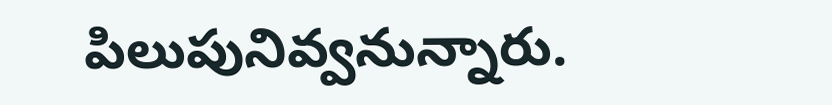పిలుపునివ్వనున్నారు.